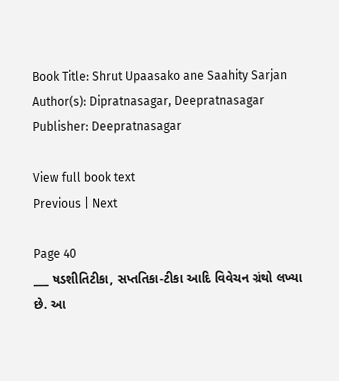Book Title: Shrut Upaasako ane Saahity Sarjan
Author(s): Dipratnasagar, Deepratnasagar
Publisher: Deepratnasagar

View full book text
Previous | Next

Page 40
___ ષડશીતિટીકા, સપ્તતિકા-ટીકા આદિ વિવેચન ગ્રંથો લખ્યા છે. આ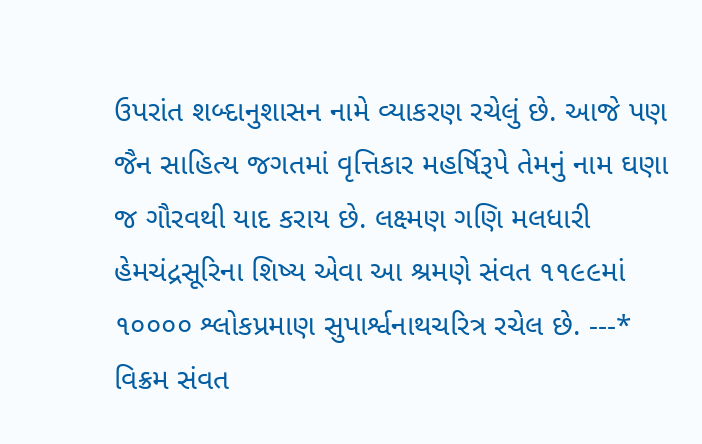ઉપરાંત શબ્દાનુશાસન નામે વ્યાકરણ રચેલું છે. આજે પણ જૈન સાહિત્ય જગતમાં વૃત્તિકાર મહર્ષિરૂપે તેમનું નામ ઘણા જ ગૌરવથી યાદ કરાય છે. લક્ષ્મણ ગણિ મલધારી હેમચંદ્રસૂરિના શિષ્ય એવા આ શ્રમણે સંવત ૧૧૯૯માં ૧૦૦૦૦ શ્લોકપ્રમાણ સુપાર્શ્વનાથચરિત્ર રચેલ છે. ---* વિક્રમ સંવત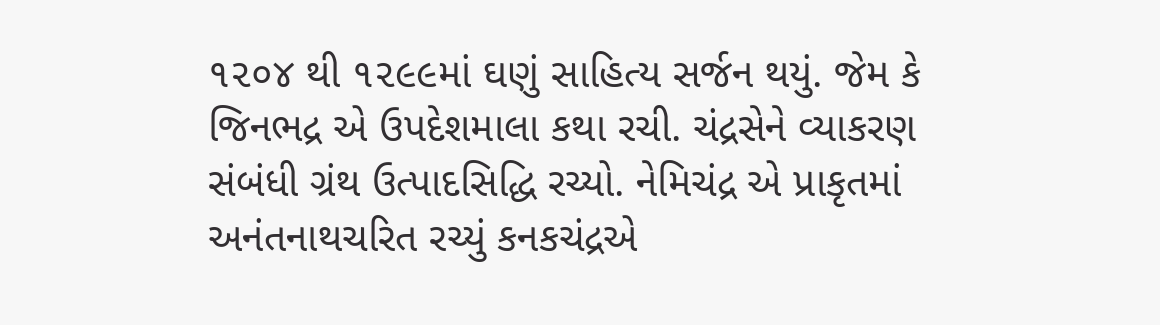૧૨૦૪ થી ૧૨૯૯માં ઘણું સાહિત્ય સર્જન થયું. જેમ કે જિનભદ્ર એ ઉપદેશમાલા કથા રચી. ચંદ્રસેને વ્યાકરણ સંબંધી ગ્રંથ ઉત્પાદસિદ્ધિ રચ્યો. નેમિચંદ્ર એ પ્રાકૃતમાં અનંતનાથચરિત રચ્યું કનકચંદ્રએ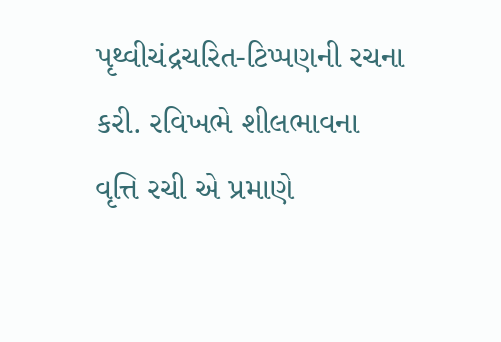પૃથ્વીચંદ્રચરિત-ટિપ્પણની રચના કરી. રવિખભે શીલભાવના વૃત્તિ રચી એ પ્રમાણે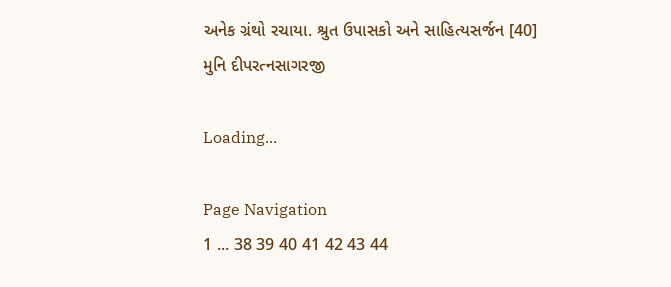અનેક ગ્રંથો રચાયા. શ્રુત ઉપાસકો અને સાહિત્યસર્જન [40] મુનિ દીપરત્નસાગરજી

Loading...

Page Navigation
1 ... 38 39 40 41 42 43 44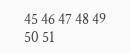45 46 47 48 49 50 51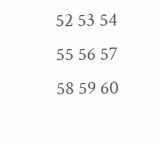52 53 54 55 56 57 58 59 60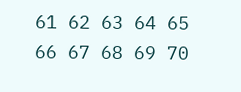61 62 63 64 65 66 67 68 69 70